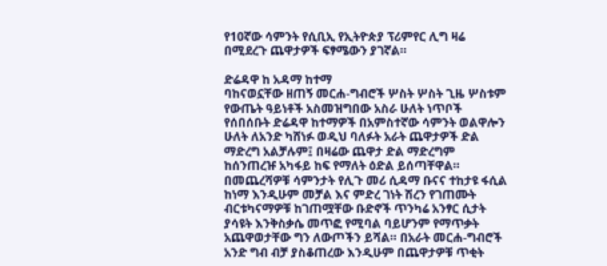የ10ኛው ሳምንት የሲቢኢ የኢትዮጵያ ፕሪምየር ሊግ ዛሬ በሚደረጉ ጨዋታዎች ፍፃሜውን ያገኛል።

ድሬዳዋ ከ አዳማ ከተማ
ባከናወኗቸው ዘጠኝ መርሐ-ግብሮች ሦስት ሦስት ጊዜ ሦስቱም የውጤት ዓይነቶች አስመዝግበው አስራ ሁለት ነጥቦች የሰበሰቡት ድሬዳዋ ከተማዎች በአምስተኛው ሳምንት ወልዋሎን ሁለት ለአንድ ካሸነፉ ወዲህ ባለፉት አራት ጨዋታዎች ድል ማድረግ አልቻሉም፤ በዛሬው ጨዋታ ድል ማድረግም ከሰንጠረዡ አካፋይ ከፍ የማለት ዕድል ይሰጣቸዋል። በመጨረሻዎቹ ሳምንታት የሊጉ መሪ ሲዳማ ቡናና ተከታዩ ፋሲል ከነማ እንዲሁም መቻል እና ምድረ ገነት ሽረን የገጠሙት ብርቱካናማዎቹ ከገጠሟቸው ቡድኖች ጥንካሬ አንፃር ሲታት ያሳዩት እንቅስቃሴ መጥፎ የሚባል ባይሆንም የማጥቃት አጨዋወታቸው ግን ለውጦችን ይሻል። በአራት መርሐ-ግብሮች አንድ ግብ ብቻ ያስቆጠረው እንዲሁም በጨዋታዎቹ ጥቂት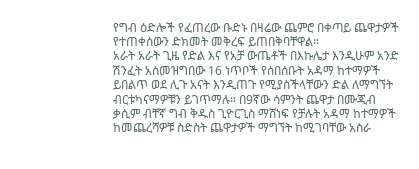የግብ ዕድሎች የፈጠረው ቡድኑ በዛሬው ጨምሮ በቀጣይ ጨዋታዎች የተጠቀሰውን ድክመት መቅረፍ ይጠበቅባቸዋል።
አራት አራት ጊዜ የድል እና የአቻ ውጤቶች በእኩሌታ እንዲሁም አንድ ሽንፈት አስመዝግበው 16 ነጥቦች የሰበሰቡት አዳማ ከተማዎች ይበልጥ ወደ ሊጉ አናት እንዲጠጉ የሚያስችላቸውን ድል ለማግኘት ብርቱካናማዎቹን ይገጥማሉ። በ9ኛው ሳምንት ጨዋታ በሙጂብ ቃሲም ብቸኛ ግብ ቅዱስ ጊዮርጊስ ማሸነፍ የቻሉት አዳማ ከተማዎች ከመጨረሻዎቹ ስድስት ጨዋታዎች ማግኘት ከሚገባቸው አስራ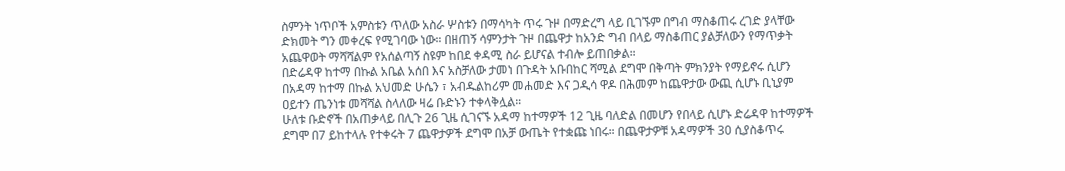ስምንት ነጥቦች አምስቱን ጥለው አስራ ሦስቱን በማሳካት ጥሩ ጉዞ በማድረግ ላይ ቢገኙም በግብ ማስቆጠሩ ረገድ ያላቸው ድክመት ግን መቀረፍ የሚገባው ነው። በዘጠኝ ሳምንታት ጉዞ በጨዋታ ከአንድ ግብ በላይ ማስቆጠር ያልቻለውን የማጥቃት አጨዋወት ማሻሻልም የአሰልጣኝ ስዩም ከበደ ቀዳሚ ስራ ይሆናል ተብሎ ይጠበቃል።
በድሬዳዋ ከተማ በኩል አቤል አሰበ እና አስቻለው ታመነ በጉዳት አቡበከር ሻሚል ደግሞ በቅጣት ምክንያት የማይኖሩ ሲሆን በአዳማ ከተማ በኩል አህመድ ሁሴን ፣ አብዱልከሪም መሐመድ እና ጋዲሳ ዋዶ በሕመም ከጨዋታው ውጪ ሲሆኑ ቢኒያም ዐይተን ጤንነቱ መሻሻል ስላለው ዛሬ ቡድኑን ተቀላቅሏል።
ሁለቱ ቡድኖች በአጠቃላይ በሊጉ 26 ጊዜ ሲገናኙ አዳማ ከተማዎች 12 ጊዜ ባለድል በመሆን የበላይ ሲሆኑ ድሬዳዋ ከተማዎች ደግሞ በ7 ይከተላሉ የተቀሩት 7 ጨዋታዎች ደግሞ በአቻ ውጤት የተቋጩ ነበሩ። በጨዋታዎቹ አዳማዎች 30 ሲያስቆጥሩ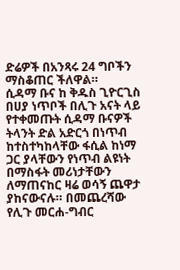ድሬዎች በአንጻሩ 24 ግቦችን ማስቆጠር ችለዋል።
ሲዳማ ቡና ከ ቅዱስ ጊዮርጊስ
በሀያ ነጥቦች በሊጉ አናት ላይ የተቀመጡት ሲዳማ ቡናዎች ትላንት ድል አድርጎ በነጥብ ከተስተካከላቸው ፋሲል ከነማ ጋር ያላቸውን የነጥብ ልዩነት በማስፋት መሪነታቸውን ለማጠናከር ዛሬ ወሳኝ ጨዋታ ያከናውናሉ። በመጨረሻው የሊጉ መርሐ-ግብር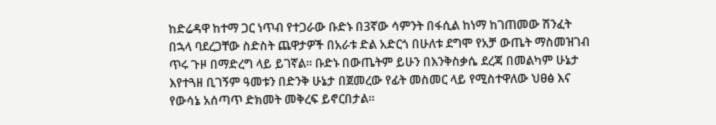ከድሬዳዋ ከተማ ጋር ነጥብ የተጋራው ቡድኑ በ3ኛው ሳምንት በፋሲል ከነማ ከገጠመው ሽንፈት በኋላ ባደረጋቸው ስድስት ጨዋታዎች በአራቱ ድል አድርጎ በሁለቱ ደግሞ የአቻ ውጤት ማስመዝገብ ጥሩ ጉዞ በማድረግ ላይ ይገኛል። ቡድኑ በውጤትም ይሁን በእንቅስቃሴ ደረጃ በመልካም ሁኔታ እየተጓዘ ቢገኝም ዓመቱን በድንቅ ሁኔታ በጀመረው የፊት መስመር ላይ የሚስተዋለው ህፀፅ እና የውሳኔ አሰጣጥ ድክመት መቅረፍ ይኖርበታል።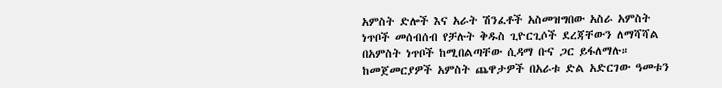አምስት ድሎች እና አራት ሽንፈቶች አስመዝግበው አስራ አምስት ነጥቦች መሰብሰብ የቻሉት ቅዱስ ጊዮርጊሶች ደረጃቸውን ለማሻሻል በአምስት ነጥቦች ከሚበልጣቸው ሲዳማ ቡና ጋር ይፋለማሉ። ከመጀመርያዎች አምስት ጨዋታዎች በአራቱ ድል አድርገው ዓመቱን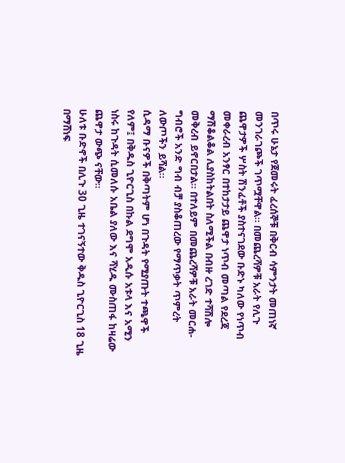በጥሩ ሁኔታ የጀመሩት ፈረሰኞቹ በቅርብ ሳምንታት መጠነኛ መንገራገጮች ገጥሟቸዋል። በመጨረሻዎቹ አራት የሊጉ ጨዋታዎች ሦስት ሽንፈቶች ያስተናገደው ቡድኑ ካለው የነጥብ መቀራረብ አንፃር በተከታታይ ጨዋታ ነጥብ መጣል የደረጃ ማሽቆልቆል ሊያስከትልበት ስለሚችል በብዙ ረገድ ተሻሽሎ መቅረብ ይኖርበታል። በተለይም በመጨረሻዎቹ አራት መርሐ-ግብሮች አንድ ግብ ብቻ ያስቆጠረው የማጥቃት ጥምረት ለውጦችን ይሻል።
ሲዳማ ቡናዎች በቅጣትም ሆነ በጉዳት የሚያጡት ተጫዋች የለም፤ በቅዱስ ጊዮርጊስ በኩል ደግሞ አዲሱ አቱላ እና አሚን ነስሩ ከጉዳት ሲመለሱ አቤል ያለው እና ሻሂዱ ሙስጠፋ ከዛሬው ጨዋታ ውጭ ናቸው።
ሁለቱ ቡድኖች በሊጉ 30 ጊዜ ተገናኝተው ቅዱስ ጊዮርጊስ 18 ጊዜ በማሸነፍ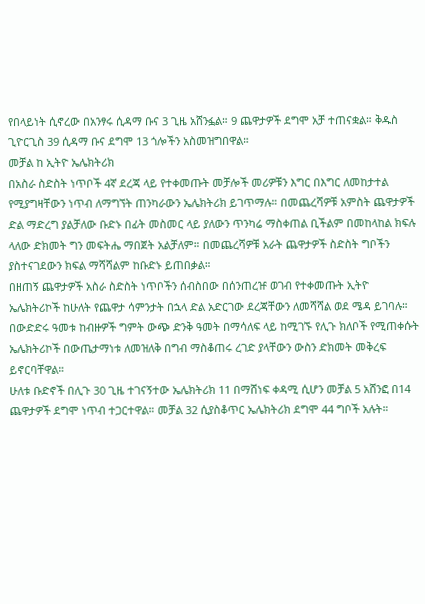የበላይነት ሲኖረው በአንፃሩ ሲዳማ ቡና 3 ጊዜ አሸንፏል። 9 ጨዋታዎች ደግሞ አቻ ተጠናቋል። ቅዱስ ጊዮርጊስ 39 ሲዳማ ቡና ደግሞ 13 ጎሎችን አስመዝግበዋል።
መቻል ከ ኢትዮ ኤሌክትሪክ
በአስራ ስድስት ነጥቦች 4ኛ ደረጃ ላይ የተቀመጡት መቻሎች መሪዎቹን እግር በእግር ለመከታተል የሚያግዛቸውን ነጥብ ለማግኘት ጠንካራውን ኤሌክትሪክ ይገጥማሉ። በመጨረሻዎቹ አምስት ጨዋታዎች ድል ማድረግ ያልቻለው ቡድኑ በፊት መስመር ላይ ያለውን ጥንካሬ ማስቀጠል ቢችልም በመከላከል ክፍሉ ላለው ድክመት ግን መፍትሔ ማበጀት አልቻለም። በመጨረሻዎቹ አራት ጨዋታዎች ስድስት ግቦችን ያስተናገደውን ክፍል ማሻሻልም ከቡድኑ ይጠበቃል።
በዘጠኝ ጨዋታዎች አስራ ስድስት ነጥቦችን ሰብስበው በሰንጠረዡ ወገብ የተቀመጡት ኢትዮ ኤሌክትሪኮች ከሁለት የጨዋታ ሳምንታት በኋላ ድል አድርገው ደረጃቸውን ለመሻሻል ወደ ሜዳ ይገባሉ። በውድድሩ ዓመቱ ከብዙዎች ግምት ውጭ ድንቅ ዓመት በማሳለፍ ላይ ከሚገኙ የሊጉ ክለቦች የሚጠቀሱት ኤሌክትሪኮች በውጤታማነቱ ለመዝለቅ በግብ ማስቆጠሩ ረገድ ያላቸውን ውስን ድክመት መቅረፍ ይኖርባቸዋል።
ሁለቱ ቡድኖች በሊጉ 30 ጊዜ ተገናኝተው ኤሌክትሪክ 11 በማሸነፍ ቀዳሚ ሲሆን መቻል 5 አሸንፎ በ14 ጨዋታዎች ደግሞ ነጥብ ተጋርተዋል። መቻል 32 ሲያስቆጥር ኤሌክትሪክ ደግሞ 44 ግቦች አሉት።